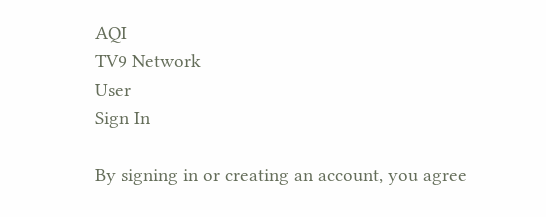AQI
TV9 Network
User
Sign In

By signing in or creating an account, you agree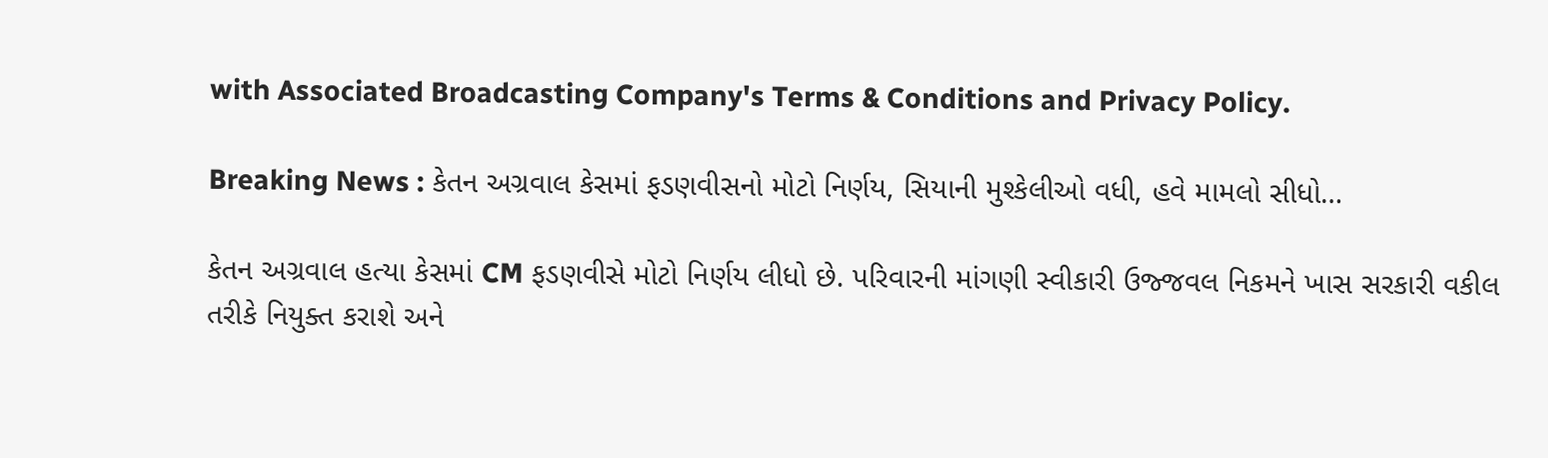with Associated Broadcasting Company's Terms & Conditions and Privacy Policy.

Breaking News : કેતન અગ્રવાલ કેસમાં ફડણવીસનો મોટો નિર્ણય, સિયાની મુશ્કેલીઓ વધી, હવે મામલો સીધો…

કેતન અગ્રવાલ હત્યા કેસમાં CM ફડણવીસે મોટો નિર્ણય લીધો છે. પરિવારની માંગણી સ્વીકારી ઉજ્જવલ નિકમને ખાસ સરકારી વકીલ તરીકે નિયુક્ત કરાશે અને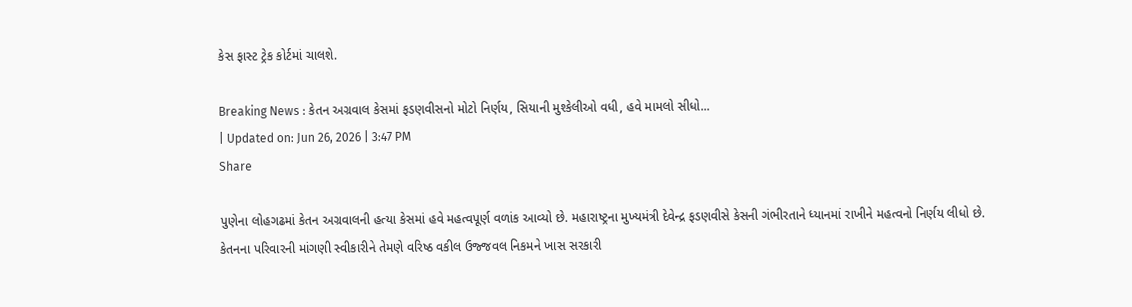કેસ ફાસ્ટ ટ્રેક કોર્ટમાં ચાલશે.

Breaking News : કેતન અગ્રવાલ કેસમાં ફડણવીસનો મોટો નિર્ણય, સિયાની મુશ્કેલીઓ વધી, હવે મામલો સીધો...
| Updated on: Jun 26, 2026 | 3:47 PM
Share

પુણેના લોહગઢમાં કેતન અગ્રવાલની હત્યા કેસમાં હવે મહત્વપૂર્ણ વળાંક આવ્યો છે. મહારાષ્ટ્રના મુખ્યમંત્રી દેવેન્દ્ર ફડણવીસે કેસની ગંભીરતાને ધ્યાનમાં રાખીને મહત્વનો નિર્ણય લીધો છે. કેતનના પરિવારની માંગણી સ્વીકારીને તેમણે વરિષ્ઠ વકીલ ઉજ્જવલ નિકમને ખાસ સરકારી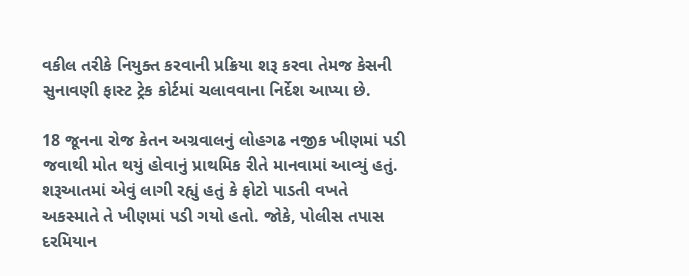વકીલ તરીકે નિયુક્ત કરવાની પ્રક્રિયા શરૂ કરવા તેમજ કેસની સુનાવણી ફાસ્ટ ટ્રેક કોર્ટમાં ચલાવવાના નિર્દેશ આપ્યા છે.

18 જૂનના રોજ કેતન અગ્રવાલનું લોહગઢ નજીક ખીણમાં પડી જવાથી મોત થયું હોવાનું પ્રાથમિક રીતે માનવામાં આવ્યું હતું. શરૂઆતમાં એવું લાગી રહ્યું હતું કે ફોટો પાડતી વખતે અકસ્માતે તે ખીણમાં પડી ગયો હતો. જોકે, પોલીસ તપાસ દરમિયાન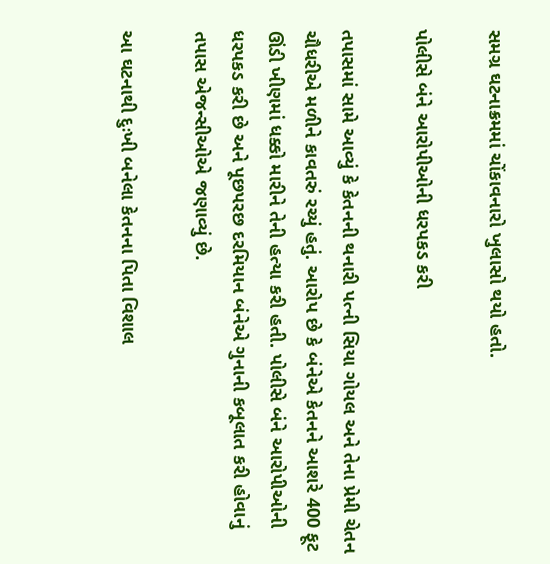સમગ્ર ઘટનાક્રમમાં ચોંકાવનારો ખુલાસો થયો હતો.

પોલીસે બંને આરોપીઓની ધરપકડ કરી

તપાસમાં સામે આવ્યું કે કેતનની થનારી પત્ની સિયા ગોયલ અને તેના પ્રેમી ચેતન ચૌધરીએ મળીને કાવતરું રચ્યું હતું. આરોપ છે કે બંનેએ કેતનને આશરે 400 ફૂટ ઊંડી ખીણમાં ધક્કો મારીને તેની હત્યા કરી હતી. પોલીસે બંને આરોપીઓની ધરપકડ કરી છે અને પૂછપરછ દરમિયાન બંનેએ ગુનાની કબૂલાત કરી હોવાનું તપાસ એજન્સીઓએ જણાવ્યું છે.

આ ઘટનાથી દુઃખી બનેલા કેતનના પિતા વિશાલ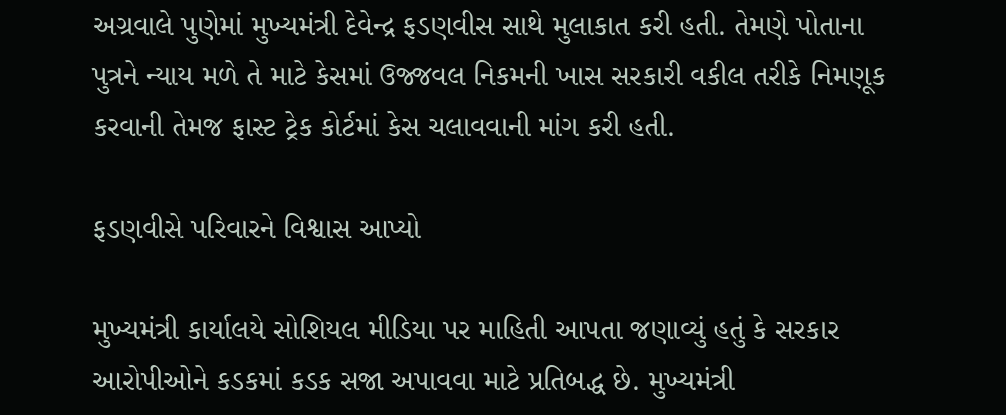અગ્રવાલે પુણેમાં મુખ્યમંત્રી દેવેન્દ્ર ફડણવીસ સાથે મુલાકાત કરી હતી. તેમણે પોતાના પુત્રને ન્યાય મળે તે માટે કેસમાં ઉજ્જવલ નિકમની ખાસ સરકારી વકીલ તરીકે નિમણૂક કરવાની તેમજ ફાસ્ટ ટ્રેક કોર્ટમાં કેસ ચલાવવાની માંગ કરી હતી.

ફડણવીસે પરિવારને વિશ્વાસ આપ્યો

મુખ્યમંત્રી કાર્યાલયે સોશિયલ મીડિયા પર માહિતી આપતા જણાવ્યું હતું કે સરકાર આરોપીઓને કડકમાં કડક સજા અપાવવા માટે પ્રતિબદ્ધ છે. મુખ્યમંત્રી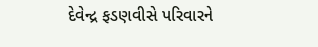દેવેન્દ્ર ફડણવીસે પરિવારને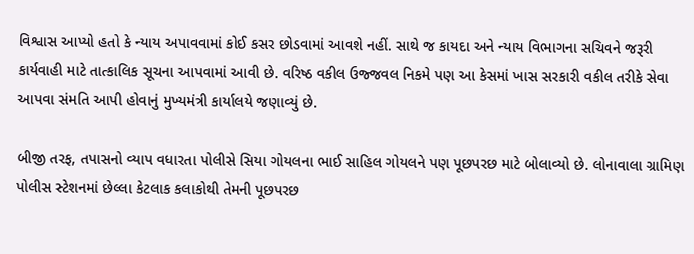વિશ્વાસ આપ્યો હતો કે ન્યાય અપાવવામાં કોઈ કસર છોડવામાં આવશે નહીં. સાથે જ કાયદા અને ન્યાય વિભાગના સચિવને જરૂરી કાર્યવાહી માટે તાત્કાલિક સૂચના આપવામાં આવી છે. વરિષ્ઠ વકીલ ઉજ્જવલ નિકમે પણ આ કેસમાં ખાસ સરકારી વકીલ તરીકે સેવા આપવા સંમતિ આપી હોવાનું મુખ્યમંત્રી કાર્યાલયે જણાવ્યું છે.

બીજી તરફ, તપાસનો વ્યાપ વધારતા પોલીસે સિયા ગોયલના ભાઈ સાહિલ ગોયલને પણ પૂછપરછ માટે બોલાવ્યો છે. લોનાવાલા ગ્રામિણ પોલીસ સ્ટેશનમાં છેલ્લા કેટલાક કલાકોથી તેમની પૂછપરછ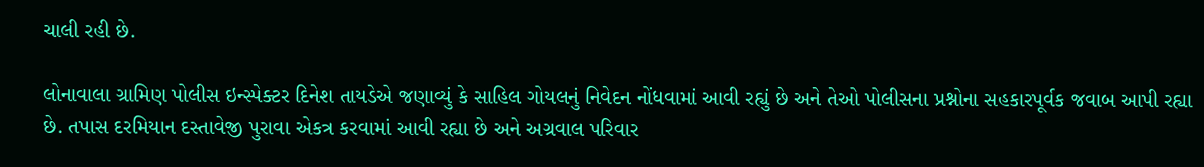ચાલી રહી છે.

લોનાવાલા ગ્રામિણ પોલીસ ઇન્સ્પેક્ટર દિનેશ તાયડેએ જણાવ્યું કે સાહિલ ગોયલનું નિવેદન નોંધવામાં આવી રહ્યું છે અને તેઓ પોલીસના પ્રશ્નોના સહકારપૂર્વક જવાબ આપી રહ્યા છે. તપાસ દરમિયાન દસ્તાવેજી પુરાવા એકત્ર કરવામાં આવી રહ્યા છે અને અગ્રવાલ પરિવાર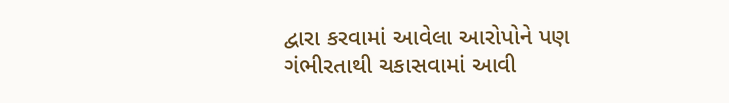દ્વારા કરવામાં આવેલા આરોપોને પણ ગંભીરતાથી ચકાસવામાં આવી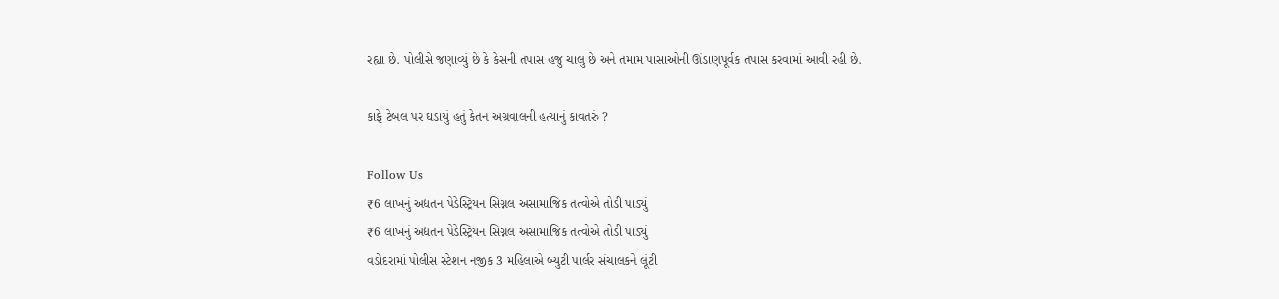રહ્યા છે. પોલીસે જણાવ્યું છે કે કેસની તપાસ હજુ ચાલુ છે અને તમામ પાસાઓની ઊંડાણપૂર્વક તપાસ કરવામાં આવી રહી છે.

કાફે ટેબલ પર ઘડાયું હતું કેતન અગ્રવાલની હત્યાનું કાવતરું ?

Follow Us
₹6 લાખનું અદ્યતન પેડેસ્ટ્રિયન સિગ્નલ અસામાજિક તત્વોએ તોડી પાડ્યું
₹6 લાખનું અદ્યતન પેડેસ્ટ્રિયન સિગ્નલ અસામાજિક તત્વોએ તોડી પાડ્યું
વડોદરામાં પોલીસ સ્ટેશન નજીક 3 મહિલાએ બ્યુટી પાર્લર સંચાલકને લૂંટી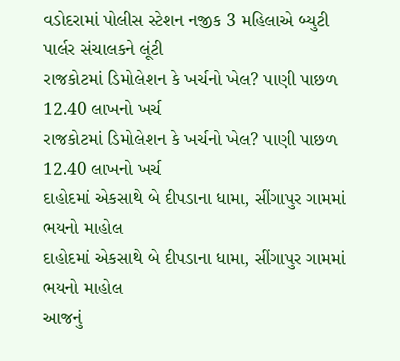વડોદરામાં પોલીસ સ્ટેશન નજીક 3 મહિલાએ બ્યુટી પાર્લર સંચાલકને લૂંટી
રાજકોટમાં ડિમોલેશન કે ખર્ચનો ખેલ? પાણી પાછળ 12.40 લાખનો ખર્ચ
રાજકોટમાં ડિમોલેશન કે ખર્ચનો ખેલ? પાણી પાછળ 12.40 લાખનો ખર્ચ
દાહોદમાં એકસાથે બે દીપડાના ધામા, સીંગાપુર ગામમાં ભયનો માહોલ
દાહોદમાં એકસાથે બે દીપડાના ધામા, સીંગાપુર ગામમાં ભયનો માહોલ
આજનું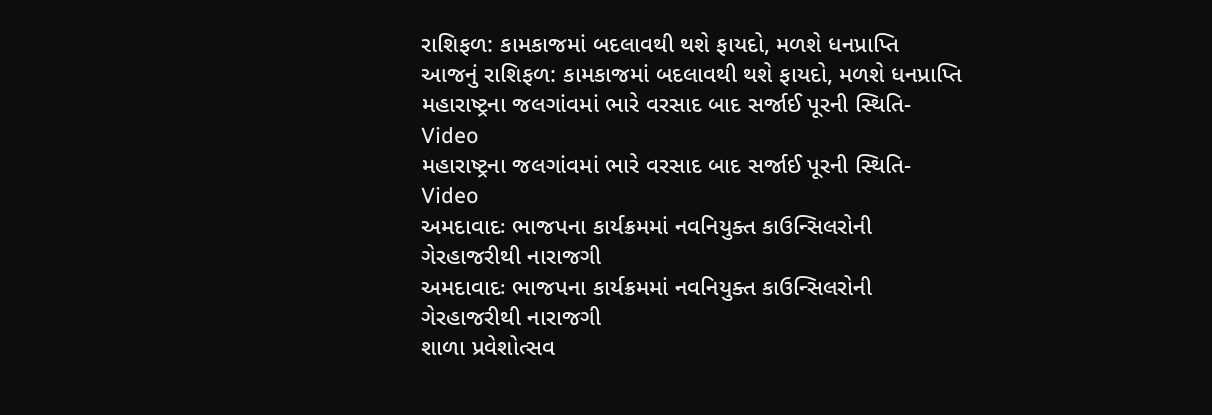રાશિફળ: કામકાજમાં બદલાવથી થશે ફાયદો, મળશે ધનપ્રાપ્તિ
આજનું રાશિફળ: કામકાજમાં બદલાવથી થશે ફાયદો, મળશે ધનપ્રાપ્તિ
મહારાષ્ટ્રના જલગાંવમાં ભારે વરસાદ બાદ સર્જાઈ પૂરની સ્થિતિ- Video
મહારાષ્ટ્રના જલગાંવમાં ભારે વરસાદ બાદ સર્જાઈ પૂરની સ્થિતિ- Video
અમદાવાદઃ ભાજપના કાર્યક્રમમાં નવનિયુક્ત કાઉન્સિલરોની ગેરહાજરીથી નારાજગી
અમદાવાદઃ ભાજપના કાર્યક્રમમાં નવનિયુક્ત કાઉન્સિલરોની ગેરહાજરીથી નારાજગી
શાળા પ્રવેશોત્સવ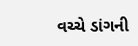વચ્ચે ડાંગની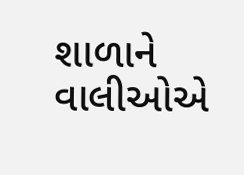શાળાને વાલીઓએ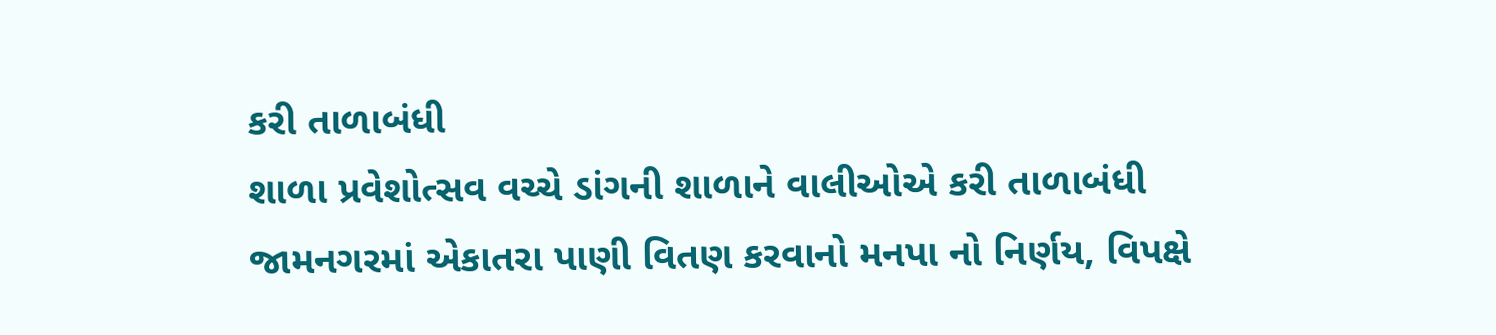કરી તાળાબંધી
શાળા પ્રવેશોત્સવ વચ્ચે ડાંગની શાળાને વાલીઓએ કરી તાળાબંધી
જામનગરમાં એકાતરા પાણી વિતણ કરવાનો મનપા નો નિર્ણય, વિપક્ષે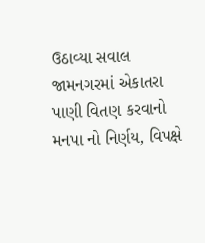ઉઠાવ્યા સવાલ
જામનગરમાં એકાતરા પાણી વિતણ કરવાનો મનપા નો નિર્ણય, વિપક્ષે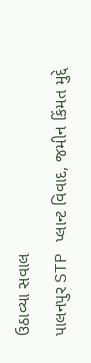ઉઠાવ્યા સવાલ
પાલનપુર STP પ્લાન્ટ વિવાદ, જમીન કિંમત મુદ્દે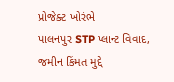પ્રોજેક્ટ ખોરંભે
પાલનપુર STP પ્લાન્ટ વિવાદ, જમીન કિંમત મુદ્દે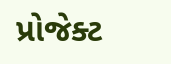પ્રોજેક્ટ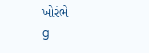ખોરંભે
g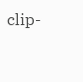clip-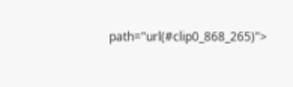path="url(#clip0_868_265)">